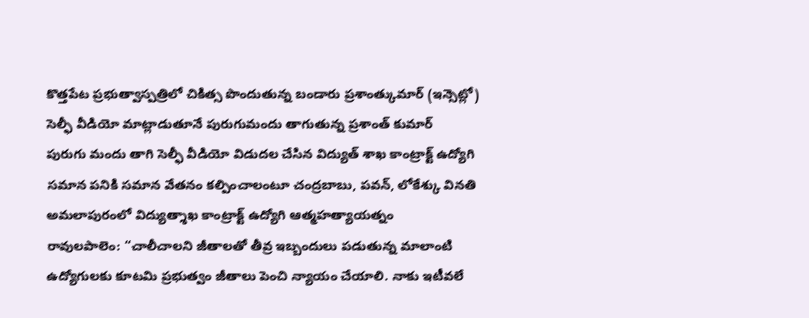కొత్తపేట ప్రభుత్వాస్పత్రిలో చికిత్స పొందుతున్న బండారు ప్రశాంత్కుమార్ (ఇన్సెట్లో) సెల్ఫీ వీడియో మాట్లాడుతూనే పురుగుమందు తాగుతున్న ప్రశాంత్ కుమార్
పురుగు మందు తాగి సెల్ఫీ వీడియో విడుదల చేసిన విద్యుత్ శాఖ కాంట్రాక్ట్ ఉద్యోగి
సమాన పనికి సమాన వేతనం కల్పించాలంటూ చంద్రబాబు, పవన్, లోకేశ్కు వినతి
అమలాపురంలో విద్యుత్శాఖ కాంట్రాక్ట్ ఉద్యోగి ఆత్మహత్యాయత్నం
రావులపాలెం: ‘‘చాలీచాలని జీతాలతో తీవ్ర ఇబ్బందులు పడుతున్న మాలాంటి ఉద్యోగులకు కూటమి ప్రభుత్వం జీతాలు పెంచి న్యాయం చేయాలి. నాకు ఇటీవలే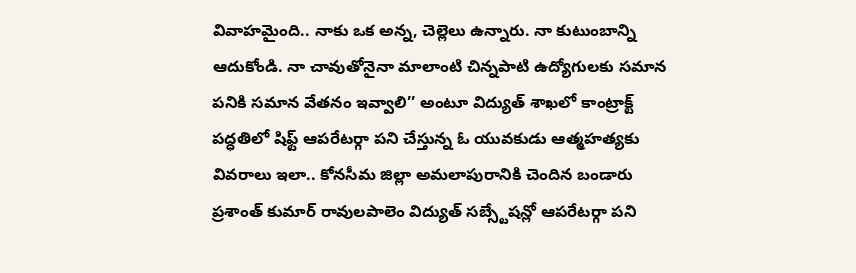వివాహమైంది.. నాకు ఒక అన్న, చెల్లెలు ఉన్నారు. నా కుటుంబాన్ని ఆదుకోండి. నా చావుతోనైనా మాలాంటి చిన్నపాటి ఉద్యోగులకు సమాన పనికి సమాన వేతనం ఇవ్వాలి’’ అంటూ విద్యుత్ శాఖలో కాంట్రాక్ట్ పద్ధతిలో షిఫ్ట్ ఆపరేటర్గా పని చేస్తున్న ఓ యువకుడు ఆత్మహత్యకు వివరాలు ఇలా.. కోనసీమ జిల్లా అమలాపురానికి చెందిన బండారు ప్రశాంత్ కుమార్ రావులపాలెం విద్యుత్ సబ్స్టేషన్లో ఆపరేటర్గా పని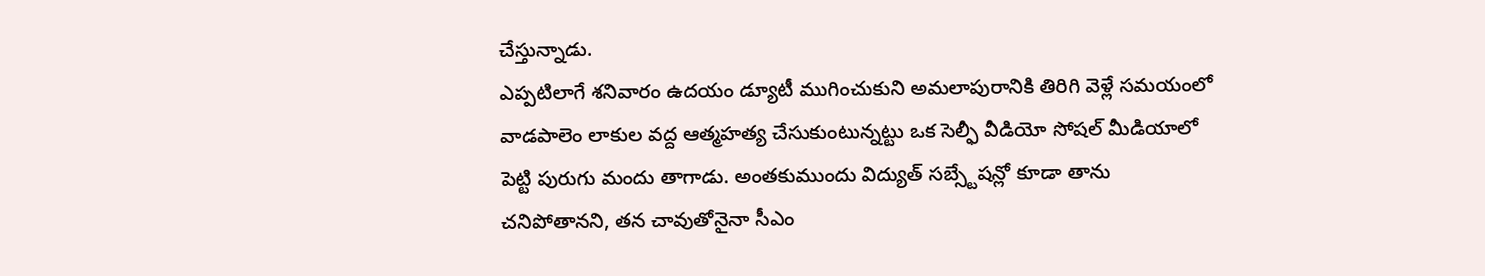చేస్తున్నాడు.
ఎప్పటిలాగే శనివారం ఉదయం డ్యూటీ ముగించుకుని అమలాపురానికి తిరిగి వెళ్లే సమయంలో వాడపాలెం లాకుల వద్ద ఆత్మహత్య చేసుకుంటున్నట్టు ఒక సెల్ఫీ వీడియో సోషల్ మీడియాలో పెట్టి పురుగు మందు తాగాడు. అంతకుముందు విద్యుత్ సబ్స్టేషన్లో కూడా తాను చనిపోతానని, తన చావుతోనైనా సీఎం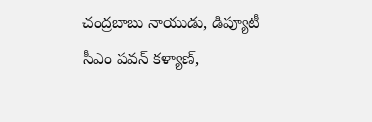చంద్రబాబు నాయుడు, డిప్యూటీ సీఎం పవన్ కళ్యాణ్,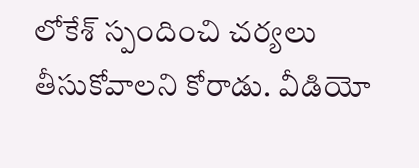లోకేశ్ స్పందించి చర్యలు తీసుకోవాలని కోరాడు. వీడియో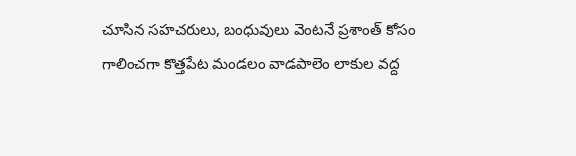చూసిన సహచరులు, బంధువులు వెంటనే ప్రశాంత్ కోసం గాలించగా కొత్తపేట మండలం వాడపాలెం లాకుల వద్ద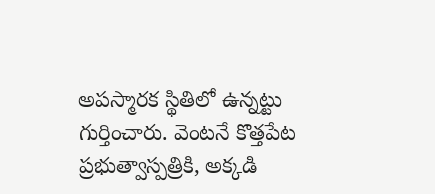అపస్మారక స్థితిలో ఉన్నట్టు గుర్తించారు. వెంటనే కొత్తపేట ప్రభుత్వాస్పత్రికి, అక్కడి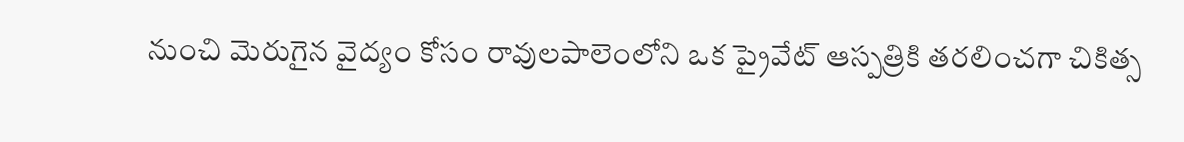నుంచి మెరుగైన వైద్యం కోసం రావులపాలెంలోని ఒక ప్రైవేట్ ఆస్పత్రికి తరలించగా చికిత్స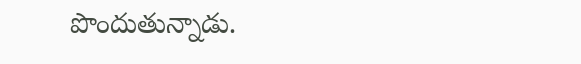పొందుతున్నాడు.